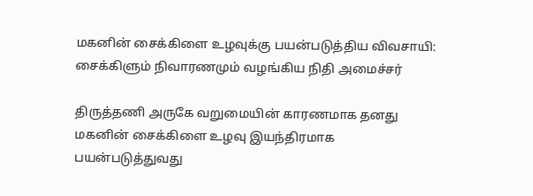மகனின் சைக்கிளை உழவுக்கு பயன்படுத்திய விவசாயி: சைக்கிளும் நிவாரணமும் வழங்கிய நிதி அமைச்சர்

திருத்தணி அருகே வறுமையின் காரணமாக தனது மகனின் சைக்கிளை உழவு இயந்திரமாக பயன்படுத்துவது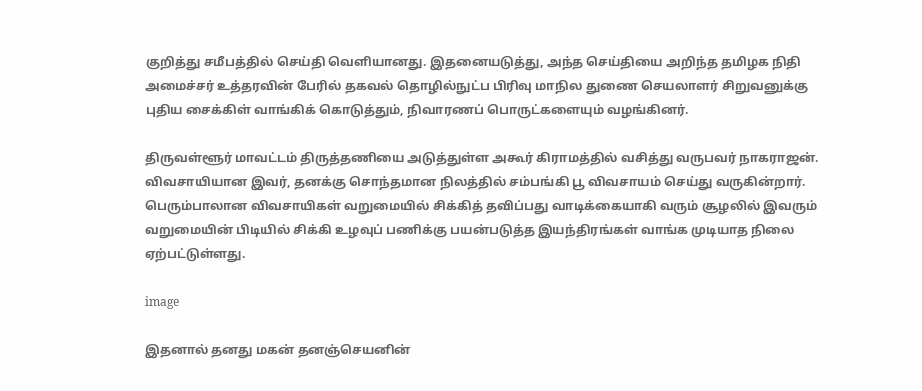குறித்து சமீபத்தில் செய்தி வெளியானது. இதனையடுத்து, அந்த செய்தியை அறிந்த தமிழக நிதி அமைச்சர் உத்தரவின் பேரில் தகவல் தொழில்நுட்ப பிரிவு மாநில துணை செயலாளர் சிறுவனுக்கு புதிய சைக்கிள் வாங்கிக் கொடுத்தும், நிவாரணப் பொருட்களையும் வழங்கினர்.

திருவள்ளூர் மாவட்டம் திருத்தணியை அடுத்துள்ள அகூர் கிராமத்தில் வசித்து வருபவர் நாகராஜன். விவசாயியான இவர், தனக்கு சொந்தமான நிலத்தில் சம்பங்கி பூ விவசாயம் செய்து வருகின்றார். பெரும்பாலான விவசாயிகள் வறுமையில் சிக்கித் தவிப்பது வாடிக்கையாகி வரும் சூழலில் இவரும் வறுமையின் பிடியில் சிக்கி உழவுப் பணிக்கு பயன்படுத்த இயந்திரங்கள் வாங்க முடியாத நிலை ஏற்பட்டுள்ளது.

image

இதனால் தனது மகன் தனஞ்செயனின்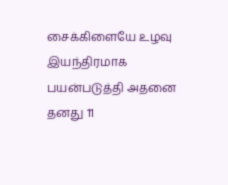சைக்கிளையே உழவு இயந்திரமாக பயன்படுத்தி அதனை தனது 11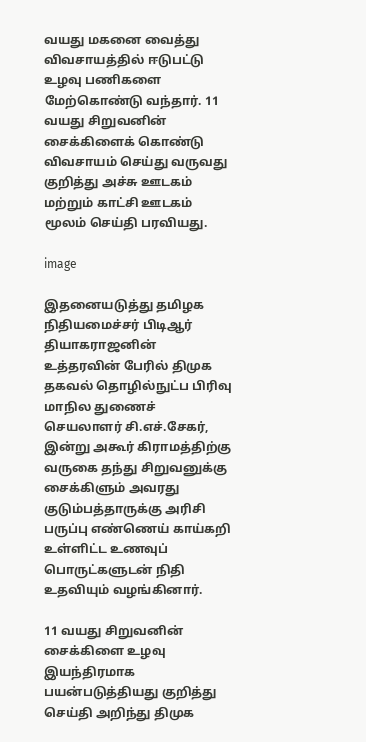வயது மகனை வைத்து விவசாயத்தில் ஈடுபட்டு உழவு பணிகளை மேற்கொண்டு வந்தார். 11 வயது சிறுவனின் சைக்கிளைக் கொண்டு விவசாயம் செய்து வருவது குறித்து அச்சு ஊடகம் மற்றும் காட்சி ஊடகம் மூலம் செய்தி பரவியது.

image

இதனையடுத்து தமிழக நிதியமைச்சர் பிடிஆர் தியாகராஜனின் உத்தரவின் பேரில் திமுக தகவல் தொழில்நுட்ப பிரிவு மாநில துணைச் செயலாளர் சி.எச்.சேகர், இன்று அகூர் கிராமத்திற்கு வருகை தந்து சிறுவனுக்கு சைக்கிளும் அவரது குடும்பத்தாருக்கு அரிசி பருப்பு எண்ணெய் காய்கறி உள்ளிட்ட உணவுப் பொருட்களுடன் நிதி உதவியும் வழங்கினார்.

11 வயது சிறுவனின் சைக்கிளை உழவு இயந்திரமாக பயன்படுத்தியது குறித்து செய்தி அறிந்து திமுக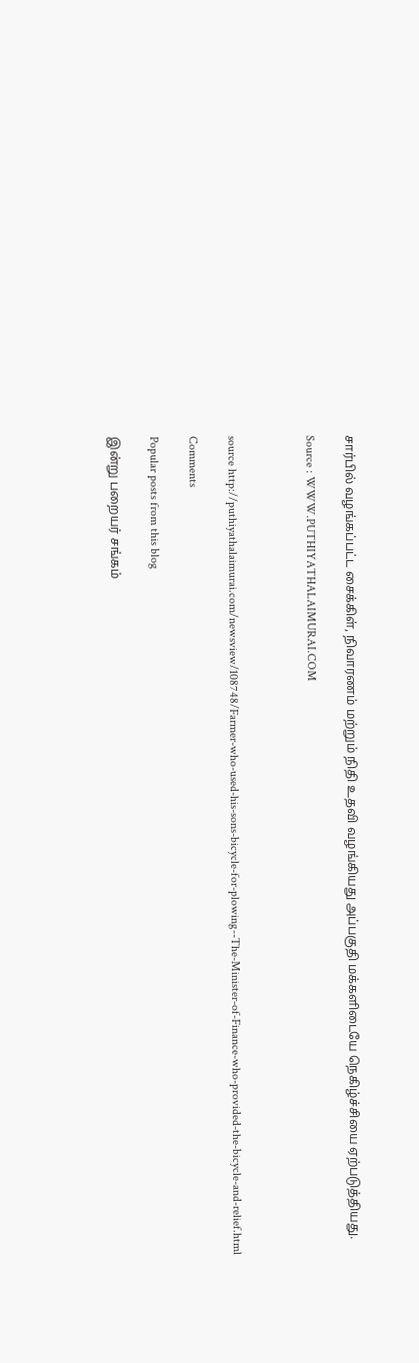சார்பில் வழங்கப்பட்ட சைக்கிள், நிவாரணம் மற்றும் நிதி உதவி வழங்கியது அப்பகுதி மக்களிடையே நெகிழ்ச்சியை ஏற்படுத்தியது.

Source : WWW.PUTHIYATHALAIMURAI.COM



source http://puthiyathalaimurai.com/newsview/108748/Farmer-who-used-his-sons-bicycle-for-plowing--The-Minister-of-Finance-who-provided-the-bicycle-and-relief.html

Comments

Popular posts from this blog

இன்று பறையர் சங்கம்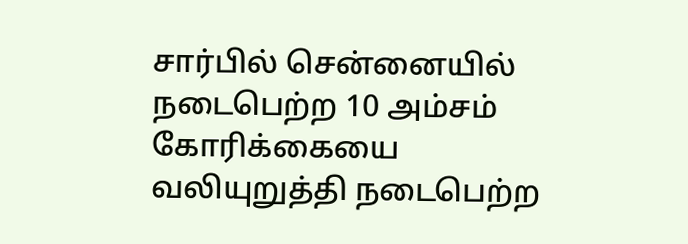சார்பில் சென்னையில் நடைபெற்ற 10 அம்சம் கோரிக்கையை வலியுறுத்தி நடைபெற்ற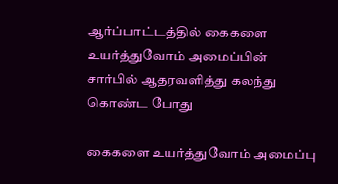ஆர்ப்பாட்டத்தில் கைகளை உயர்த்துவோம் அமைப்பின் சார்பில் ஆதரவளித்து கலந்து கொண்ட போது

கைகளை உயர்த்துவோம் அமைப்பு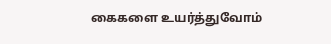கைகளை உயர்த்துவோம்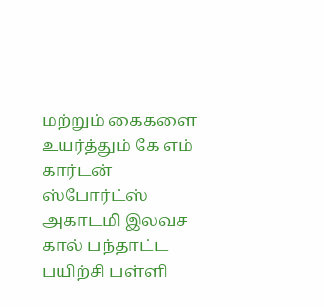மற்றும் கைகளை உயர்த்தும் கே எம் கார்டன் ஸ்போர்ட்ஸ் அகாடமி இலவச கால் பந்தாட்ட பயிற்சி பள்ளி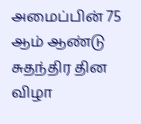அமைப்பின் 75 ஆம் ஆண்டு சுதந்திர தின விழா